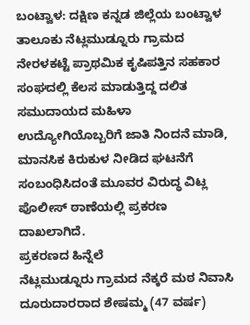ಬಂಟ್ವಾಳ: ದಕ್ಷಿಣ ಕನ್ನಡ ಜಿಲ್ಲೆಯ ಬಂಟ್ವಾಳ ತಾಲೂಕು ನೆಟ್ಲಮುಡ್ನೂರು ಗ್ರಾಮದ ನೇರಳಕಟ್ಟೆ ಪ್ರಾಥಮಿಕ ಕೃಷಿಪತ್ತಿನ ಸಹಕಾರ ಸಂಘದಲ್ಲಿ ಕೆಲಸ ಮಾಡುತ್ತಿದ್ದ ದಲಿತ ಸಮುದಾಯದ ಮಹಿಳಾ ಉದ್ಯೋಗಿಯೊಬ್ಬರಿಗೆ ಜಾತಿ ನಿಂದನೆ ಮಾಡಿ, ಮಾನಸಿಕ ಕಿರುಕುಳ ನೀಡಿದ ಘಟನೆಗೆ ಸಂಬಂಧಿಸಿದಂತೆ ಮೂವರ ವಿರುದ್ಧ ವಿಟ್ಲ ಪೊಲೀಸ್ ಠಾಣೆಯಲ್ಲಿ ಪ್ರಕರಣ ದಾಖಲಾಗಿದೆ.
ಪ್ರಕರಣದ ಹಿನ್ನೆಲೆ
ನೆಟ್ಲಮುಡ್ನೂರು ಗ್ರಾಮದ ನೆಕ್ಕರೆ ಮಠ ನಿವಾಸಿ ದೂರುದಾರರಾದ ಶೇಷಮ್ಮ (47 ವರ್ಷ)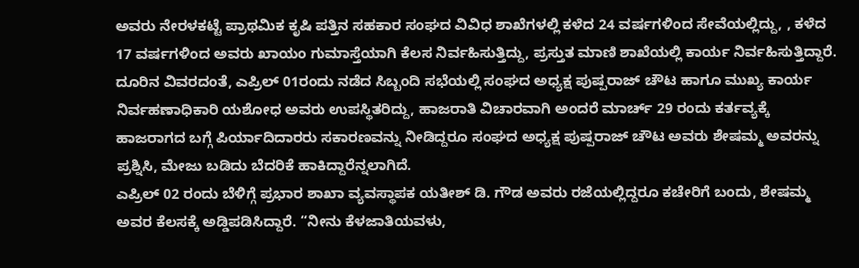ಅವರು ನೇರಳಕಟ್ಟೆ ಪ್ರಾಥಮಿಕ ಕೃಷಿ ಪತ್ತಿನ ಸಹಕಾರ ಸಂಘದ ವಿವಿಧ ಶಾಖೆಗಳಲ್ಲಿ ಕಳೆದ 24 ವರ್ಷಗಳಿಂದ ಸೇವೆಯಲ್ಲಿದ್ದು, , ಕಳೆದ 17 ವರ್ಷಗಳಿಂದ ಅವರು ಖಾಯಂ ಗುಮಾಸ್ತೆಯಾಗಿ ಕೆಲಸ ನಿರ್ವಹಿಸುತ್ತಿದ್ದು, ಪ್ರಸ್ತುತ ಮಾಣಿ ಶಾಖೆಯಲ್ಲಿ ಕಾರ್ಯ ನಿರ್ವಹಿಸುತ್ತಿದ್ದಾರೆ.
ದೂರಿನ ವಿವರದಂತೆ, ಎಪ್ರಿಲ್ 01ರಂದು ನಡೆದ ಸಿಬ್ಬಂದಿ ಸಭೆಯಲ್ಲಿ ಸಂಘದ ಅಧ್ಯಕ್ಷ ಪುಷ್ಪರಾಜ್ ಚೌಟ ಹಾಗೂ ಮುಖ್ಯ ಕಾರ್ಯ ನಿರ್ವಹಣಾಧಿಕಾರಿ ಯಶೋಧ ಅವರು ಉಪಸ್ಥಿತರಿದ್ದು, ಹಾಜರಾತಿ ವಿಚಾರವಾಗಿ ಅಂದರೆ ಮಾರ್ಚ್ 29 ರಂದು ಕರ್ತವ್ಯಕ್ಕೆ ಹಾಜರಾಗದ ಬಗ್ಗೆ ಪಿರ್ಯಾದಿದಾರರು ಸಕಾರಣವನ್ನು ನೀಡಿದ್ದರೂ ಸಂಘದ ಅಧ್ಯಕ್ಷ ಪುಷ್ಪರಾಜ್ ಚೌಟ ಅವರು ಶೇಷಮ್ಮ ಅವರನ್ನು ಪ್ರಶ್ನಿಸಿ, ಮೇಜು ಬಡಿದು ಬೆದರಿಕೆ ಹಾಕಿದ್ದಾರೆನ್ನಲಾಗಿದೆ.
ಎಪ್ರಿಲ್ 02 ರಂದು ಬೆಳಿಗ್ಗೆ ಪ್ರಭಾರ ಶಾಖಾ ವ್ಯವಸ್ಥಾಪಕ ಯತೀಶ್ ಡಿ. ಗೌಡ ಅವರು ರಜೆಯಲ್ಲಿದ್ದರೂ ಕಚೇರಿಗೆ ಬಂದು, ಶೇಷಮ್ಮ ಅವರ ಕೆಲಸಕ್ಕೆ ಅಡ್ಡಿಪಡಿಸಿದ್ದಾರೆ. “ನೀನು ಕೆಳಜಾತಿಯವಳು,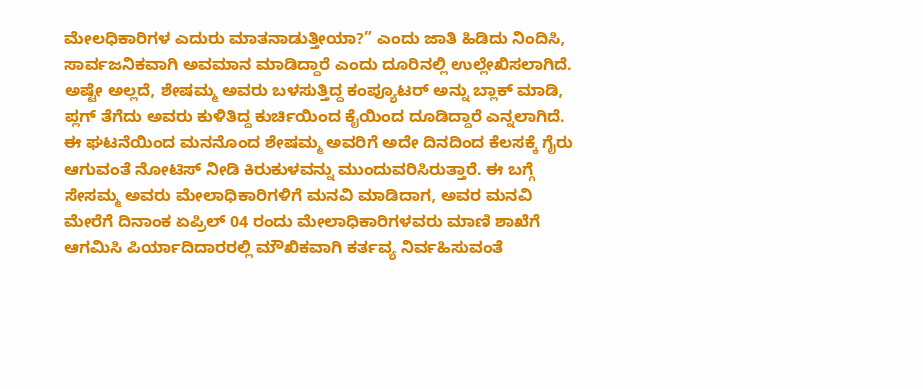ಮೇಲಧಿಕಾರಿಗಳ ಎದುರು ಮಾತನಾಡುತ್ತೀಯಾ?” ಎಂದು ಜಾತಿ ಹಿಡಿದು ನಿಂದಿಸಿ, ಸಾರ್ವಜನಿಕವಾಗಿ ಅವಮಾನ ಮಾಡಿದ್ದಾರೆ ಎಂದು ದೂರಿನಲ್ಲಿ ಉಲ್ಲೇಖಿಸಲಾಗಿದೆ. ಅಷ್ಟೇ ಅಲ್ಲದೆ, ಶೇಷಮ್ಮ ಅವರು ಬಳಸುತ್ತಿದ್ದ ಕಂಪ್ಯೂಟರ್ ಅನ್ನು ಬ್ಲಾಕ್ ಮಾಡಿ, ಪ್ಲಗ್ ತೆಗೆದು ಅವರು ಕುಳಿತಿದ್ದ ಕುರ್ಚಿಯಿಂದ ಕೈಯಿಂದ ದೂಡಿದ್ದಾರೆ ಎನ್ನಲಾಗಿದೆ. ಈ ಘಟನೆಯಿಂದ ಮನನೊಂದ ಶೇಷಮ್ಮ ಅವರಿಗೆ ಅದೇ ದಿನದಿಂದ ಕೆಲಸಕ್ಕೆ ಗೈರು ಆಗುವಂತೆ ನೋಟಿಸ್ ನೀಡಿ ಕಿರುಕುಳವನ್ನು ಮುಂದುವರಿಸಿರುತ್ತಾರೆ. ಈ ಬಗ್ಗೆ ಸೇಸಮ್ಮ ಅವರು ಮೇಲಾಧಿಕಾರಿಗಳಿಗೆ ಮನವಿ ಮಾಡಿದಾಗ, ಅವರ ಮನವಿ ಮೇರೆಗೆ ದಿನಾಂಕ ಏಪ್ರಿಲ್ 04 ರಂದು ಮೇಲಾಧಿಕಾರಿಗಳವರು ಮಾಣಿ ಶಾಖೆಗೆ ಆಗಮಿಸಿ ಪಿರ್ಯಾದಿದಾರರಲ್ಲಿ ಮೌಖಿಕವಾಗಿ ಕರ್ತವ್ಯ ನಿರ್ವಹಿಸುವಂತೆ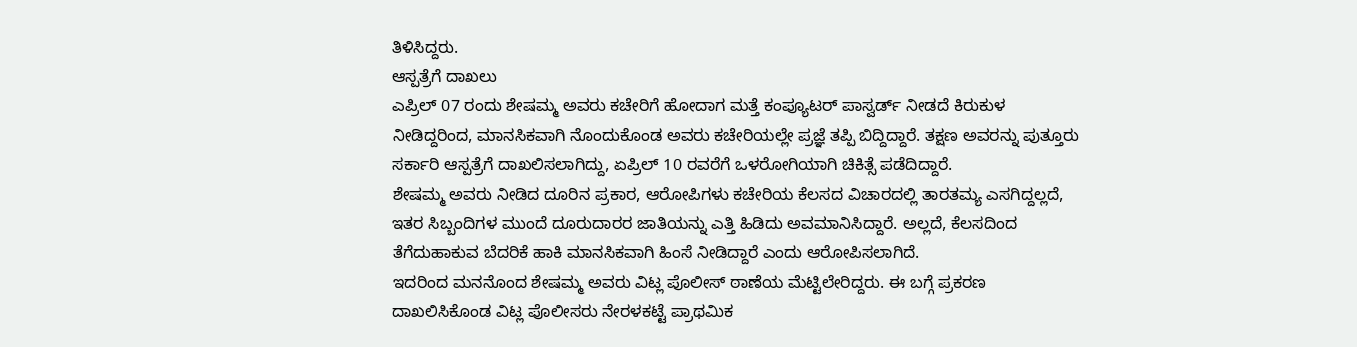ತಿಳಿಸಿದ್ದರು.
ಆಸ್ಪತ್ರೆಗೆ ದಾಖಲು
ಎಪ್ರಿಲ್ 07 ರಂದು ಶೇಷಮ್ಮ ಅವರು ಕಚೇರಿಗೆ ಹೋದಾಗ ಮತ್ತೆ ಕಂಪ್ಯೂಟರ್ ಪಾಸ್ವರ್ಡ್ ನೀಡದೆ ಕಿರುಕುಳ ನೀಡಿದ್ದರಿಂದ, ಮಾನಸಿಕವಾಗಿ ನೊಂದುಕೊಂಡ ಅವರು ಕಚೇರಿಯಲ್ಲೇ ಪ್ರಜ್ಞೆ ತಪ್ಪಿ ಬಿದ್ದಿದ್ದಾರೆ. ತಕ್ಷಣ ಅವರನ್ನು ಪುತ್ತೂರು ಸರ್ಕಾರಿ ಆಸ್ಪತ್ರೆಗೆ ದಾಖಲಿಸಲಾಗಿದ್ದು, ಏಪ್ರಿಲ್ 10 ರವರೆಗೆ ಒಳರೋಗಿಯಾಗಿ ಚಿಕಿತ್ಸೆ ಪಡೆದಿದ್ದಾರೆ.
ಶೇಷಮ್ಮ ಅವರು ನೀಡಿದ ದೂರಿನ ಪ್ರಕಾರ, ಆರೋಪಿಗಳು ಕಚೇರಿಯ ಕೆಲಸದ ವಿಚಾರದಲ್ಲಿ ತಾರತಮ್ಯ ಎಸಗಿದ್ದಲ್ಲದೆ, ಇತರ ಸಿಬ್ಬಂದಿಗಳ ಮುಂದೆ ದೂರುದಾರರ ಜಾತಿಯನ್ನು ಎತ್ತಿ ಹಿಡಿದು ಅವಮಾನಿಸಿದ್ದಾರೆ. ಅಲ್ಲದೆ, ಕೆಲಸದಿಂದ ತೆಗೆದುಹಾಕುವ ಬೆದರಿಕೆ ಹಾಕಿ ಮಾನಸಿಕವಾಗಿ ಹಿಂಸೆ ನೀಡಿದ್ದಾರೆ ಎಂದು ಆರೋಪಿಸಲಾಗಿದೆ.
ಇದರಿಂದ ಮನನೊಂದ ಶೇಷಮ್ಮ ಅವರು ವಿಟ್ಲ ಪೊಲೀಸ್ ಠಾಣೆಯ ಮೆಟ್ಟಿಲೇರಿದ್ದರು. ಈ ಬಗ್ಗೆ ಪ್ರಕರಣ ದಾಖಲಿಸಿಕೊಂಡ ವಿಟ್ಲ ಪೊಲೀಸರು ನೇರಳಕಟ್ಟೆ ಪ್ರಾಥಮಿಕ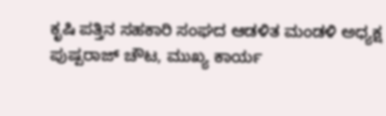ಕೃಷಿ ಪತ್ತಿನ ಸಹಕಾರಿ ಸಂಘದ ಆಡಳಿತ ಮಂಡಳಿ ಅಧ್ಯಕ್ಷ ಪುಷ್ಪರಾಜ್ ಚೌಟ, ಮುಖ್ಯ ಕಾರ್ಯ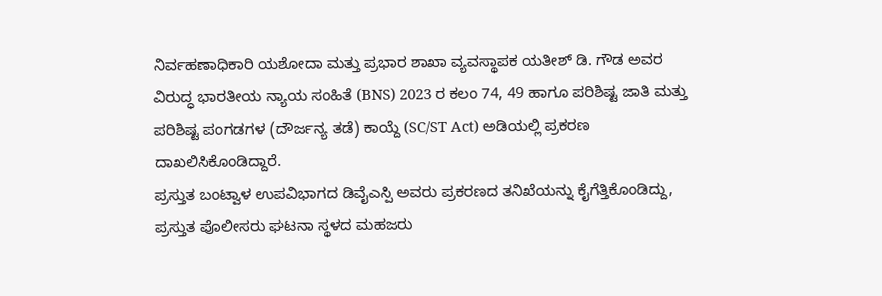ನಿರ್ವಹಣಾಧಿಕಾರಿ ಯಶೋದಾ ಮತ್ತು ಪ್ರಭಾರ ಶಾಖಾ ವ್ಯವಸ್ಥಾಪಕ ಯತೀಶ್ ಡಿ. ಗೌಡ ಅವರ ವಿರುದ್ಧ ಭಾರತೀಯ ನ್ಯಾಯ ಸಂಹಿತೆ (BNS) 2023 ರ ಕಲಂ 74, 49 ಹಾಗೂ ಪರಿಶಿಷ್ಟ ಜಾತಿ ಮತ್ತು ಪರಿಶಿಷ್ಟ ಪಂಗಡಗಳ (ದೌರ್ಜನ್ಯ ತಡೆ) ಕಾಯ್ದೆ (SC/ST Act) ಅಡಿಯಲ್ಲಿ ಪ್ರಕರಣ ದಾಖಲಿಸಿಕೊಂಡಿದ್ದಾರೆ.
ಪ್ರಸ್ತುತ ಬಂಟ್ವಾಳ ಉಪವಿಭಾಗದ ಡಿವೈಎಸ್ಪಿ ಅವರು ಪ್ರಕರಣದ ತನಿಖೆಯನ್ನು ಕೈಗೆತ್ತಿಕೊಂಡಿದ್ದು, ಪ್ರಸ್ತುತ ಪೊಲೀಸರು ಘಟನಾ ಸ್ಥಳದ ಮಹಜರು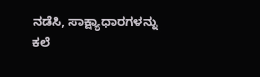ನಡೆಸಿ, ಸಾಕ್ಷ್ಯಾಧಾರಗಳನ್ನು ಕಲೆ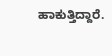ಹಾಕುತ್ತಿದ್ದಾರೆ.